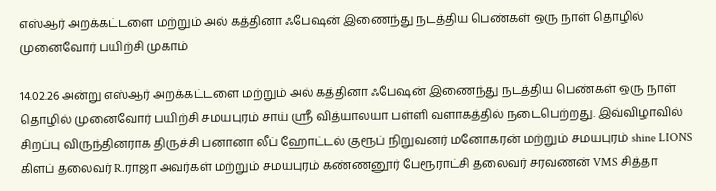எஸ்ஆர் அறக்கட்டளை மற்றும் அல் கத்தினா ஃபேஷன் இணைந்து நடத்திய பெண்கள் ஒரு நாள் தொழில் முனைவோர் பயிற்சி முகாம்

14.02.26 அன்று எஸ்ஆர் அறக்கட்டளை மற்றும் அல் கத்தினா ஃபேஷன் இணைந்து நடத்திய பெண்கள் ஒரு நாள் தொழில் முனைவோர் பயிற்சி சமயபுரம் சாய் ஸ்ரீ வித்யாலயா பள்ளி வளாகத்தில் நடைபெற்றது. இவ்விழாவில் சிறப்பு விருந்தினராக திருச்சி பனானா லீப் ஹோட்டல் குரூப் நிறுவனர் மனோகரன் மற்றும் சமயபுரம் shine LIONS கிளப் தலைவர் R.ராஜா அவர்கள் மற்றும் சமயபுரம் கண்ணனூர் பேரூராட்சி தலைவர் சரவணன் VMS சித்தா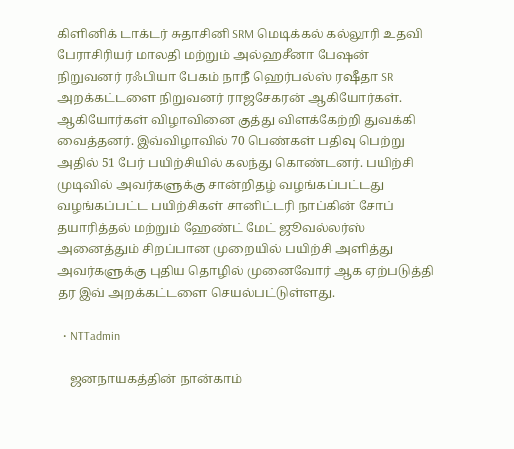கிளினிக் டாக்டர் சுதாசினி SRM மெடிக்கல் கல்லூரி உதவி பேராசிரியர் மாலதி மற்றும் அல்ஹசீனா பேஷன் நிறுவனர் ரஃபியா பேகம் நாநீ ஹெர்பல்ஸ் ரஷீதா SR அறக்கட்டளை நிறுவனர் ராஜசேகரன் ஆகியோர்கள். ஆகியோர்கள் விழாவினை குத்து விளக்கேற்றி துவக்கி வைத்தனர். இவ்விழாவில் 70 பெண்கள் பதிவு பெற்று அதில் 51 பேர் பயிற்சியில் கலந்து கொண்டனர். பயிற்சி முடிவில் அவர்களுக்கு சான்றிதழ் வழங்கப்பட்டது வழங்கப்பட்ட பயிற்சிகள் சானிட்டரி நாப்கின் சோப் தயாரித்தல் மற்றும் ஹேண்ட் மேட் ஜூவல்லர்ஸ் அனைத்தும் சிறப்பான முறையில் பயிற்சி அளித்து அவர்களுக்கு புதிய தொழில் முனைவோர் ஆக ஏற்படுத்தி தர இவ் அறக்கட்டளை செயல்பட்டுள்ளது.

  • NTTadmin

    ஜனநாயகத்தின் நான்காம்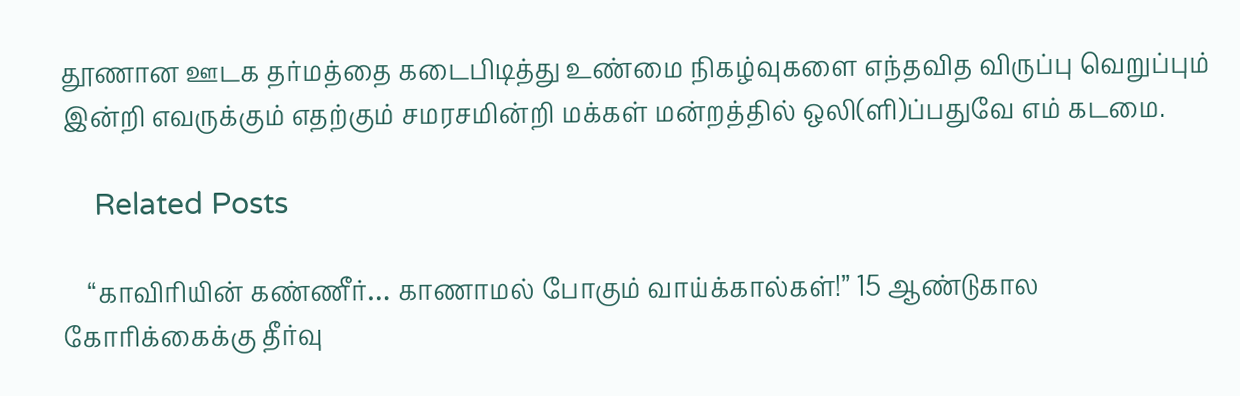தூணான ஊடக தர்மத்தை கடைபிடித்து உண்மை நிகழ்வுகளை எந்தவித விருப்பு வெறுப்பும் இன்றி எவருக்கும் எதற்கும் சமரசமின்றி மக்கள் மன்றத்தில் ஒலி(ளி)ப்பதுவே எம் கடமை.

    Related Posts

    “காவிரியின் கண்ணீர்… காணாமல் போகும் வாய்க்கால்கள்!” 15 ஆண்டுகால கோரிக்கைக்கு தீர்வு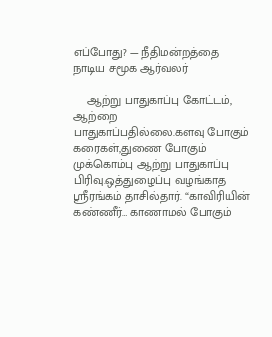எப்போது? — நீதிமன்றத்தை நாடிய சமூக ஆர்வலர்

    ஆற்று பாதுகாப்பு கோட்டம், ஆற்றை பாதுகாப்பதில்லை.களவு போகும் கரைகள்,துணை போகும் முக்கொம்பு ஆற்று பாதுகாப்பு பிரிவு.ஒத்துழைப்பு வழங்காத ஸ்ரீரங்கம் தாசில்தார். “காவிரியின் கண்ணீர்… காணாமல் போகும்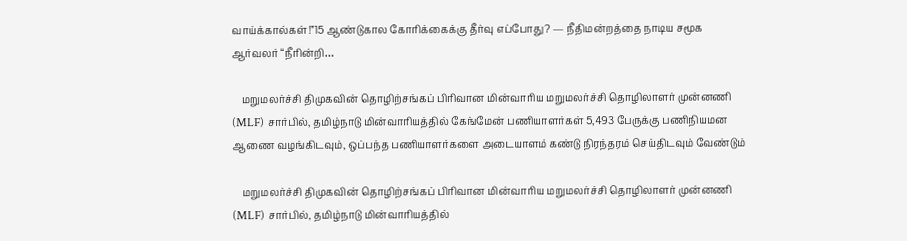வாய்க்கால்கள்!”15 ஆண்டுகால கோரிக்கைக்கு தீர்வு எப்போது? — நீதிமன்றத்தை நாடிய சமூக ஆர்வலர் “நீரின்றி…

    மறுமலர்ச்சி திமுகவின் தொழிற்சங்கப் பிரிவான மின்வாரிய மறுமலர்ச்சி தொழிலாளர் முன்னணி (MLF) சார்பில், தமிழ்நாடு மின்வாரியத்தில் கேங்மேன் பணியாளர்கள் 5,493 பேருக்கு பணிநியமன ஆணை வழங்கிடவும், ஒப்பந்த பணியாளர்களை அடையாளம் கண்டு நிரந்தரம் செய்திடவும் வேண்டும்

    மறுமலர்ச்சி திமுகவின் தொழிற்சங்கப் பிரிவான மின்வாரிய மறுமலர்ச்சி தொழிலாளர் முன்னணி (MLF) சார்பில், தமிழ்நாடு மின்வாரியத்தில்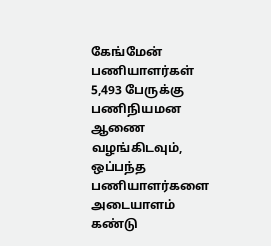கேங்மேன் பணியாளர்கள் 5,493 பேருக்கு பணிநியமன ஆணை வழங்கிடவும், ஒப்பந்த பணியாளர்களை அடையாளம் கண்டு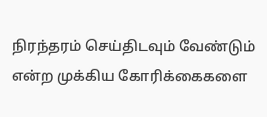நிரந்தரம் செய்திடவும் வேண்டும் என்ற முக்கிய கோரிக்கைகளை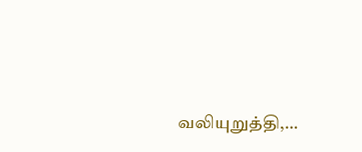வலியுறுத்தி,…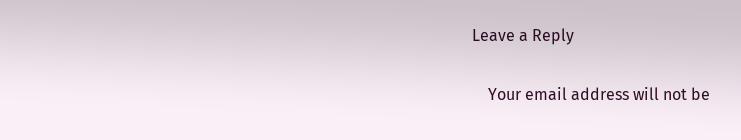Leave a Reply

    Your email address will not be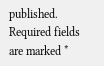published. Required fields are marked *